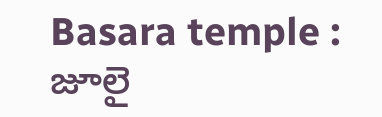Basara temple : జూలై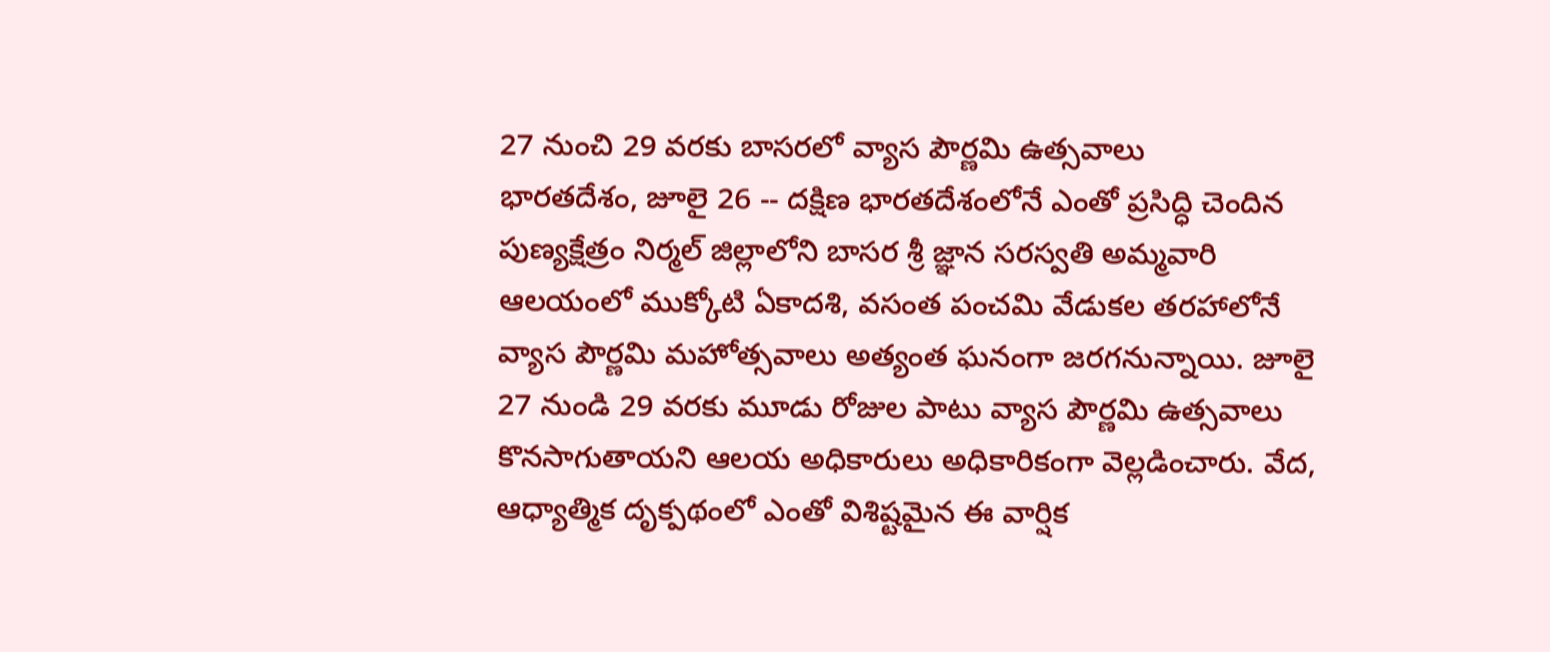27 నుంచి 29 వరకు బాసరలో వ్యాస పౌర్ణమి ఉత్సవాలు
భారతదేశం, జూలై 26 -- దక్షిణ భారతదేశంలోనే ఎంతో ప్రసిద్ధి చెందిన పుణ్యక్షేత్రం నిర్మల్ జిల్లాలోని బాసర శ్రీ జ్ఞాన సరస్వతి అమ్మవారి ఆలయంలో ముక్కోటి ఏకాదశి, వసంత పంచమి వేడుకల తరహాలోనే వ్యాస పౌర్ణమి మహోత్సవాలు అత్యంత ఘనంగా జరగనున్నాయి. జూలై 27 నుండి 29 వరకు మూడు రోజుల పాటు వ్యాస పౌర్ణమి ఉత్సవాలు కొనసాగుతాయని ఆలయ అధికారులు అధికారికంగా వెల్లడించారు. వేద, ఆధ్యాత్మిక దృక్పథంలో ఎంతో విశిష్టమైన ఈ వార్షిక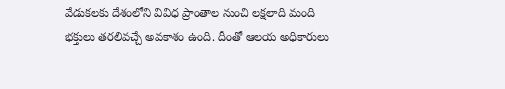వేడుకలకు దేశంలోని వివిధ ప్రాంతాల నుంచి లక్షలాది మంది భక్తులు తరలివచ్చే అవకాశం ఉంది. దీంతో ఆలయ అధికారులు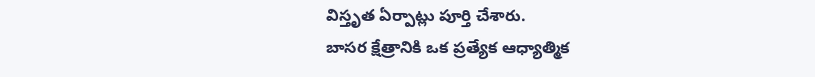విస్తృత ఏర్పాట్లు పూర్తి చేశారు.
బాసర క్షేత్రానికి ఒక ప్రత్యేక ఆధ్యాత్మిక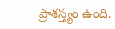ప్రాశస్త్యం ఉంది.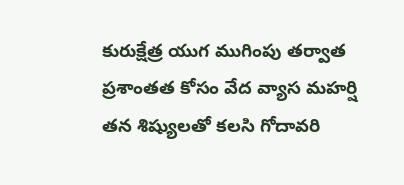కురుక్షేత్ర యుగ ముగింపు తర్వాత ప్రశాంతత కోసం వేద వ్యాస మహర్షి తన శిష్యులతో కలసి గోదావరి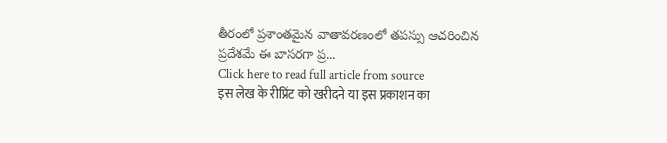తీరంలో ప్రశాంతమైన వాతావరణంలో తపస్సు ఆచరించిన ప్రదేశమే ఈ బాసరగా ప్ర...
Click here to read full article from source
इस लेख के रीप्रिंट को खरीदने या इस प्रकाशन का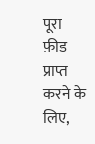पूरा फ़ीड प्राप्त करने के लिए,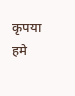कृपया
हमे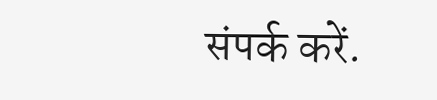संपर्क करें.